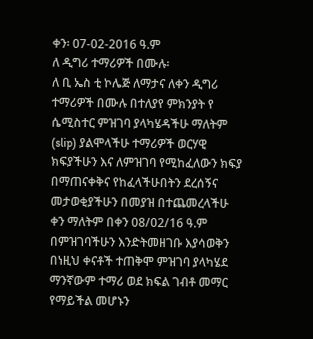ቀን፡ 07-02-2016 ዓ.ም
ለ ዲግሪ ተማሪዎች በሙሉ፡
ለ ቢ ኤስ ቲ ኮሌጅ ለማታና ለቀን ዲግሪ ተማሪዎች በሙሉ በተለያየ ምክንያት የ ሴሚስተር ምዝገባ ያላካሄዳችሁ ማለትም (slip) ያልሞላችሁ ተማሪዎች ወርሃዊ ክፍያችሁን እና ለምዝገባ የሚከፈለውን ክፍያ በማጠናቀቅና የከፈላችሁበትን ደረሰኝና መታወቂያችሁን በመያዝ በተጨመረላችሁ ቀን ማለትም በቀን 08/02/16 ዓ.ም በምዝገባችሁን እንድትመዘገቡ እያሳወቅን በነዚህ ቀናቶች ተጠቅሞ ምዝገባ ያላካሄደ ማንኛውም ተማሪ ወደ ክፍል ገብቶ መማር የማይችል መሆኑን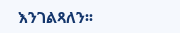እንገልጻለን፡፡